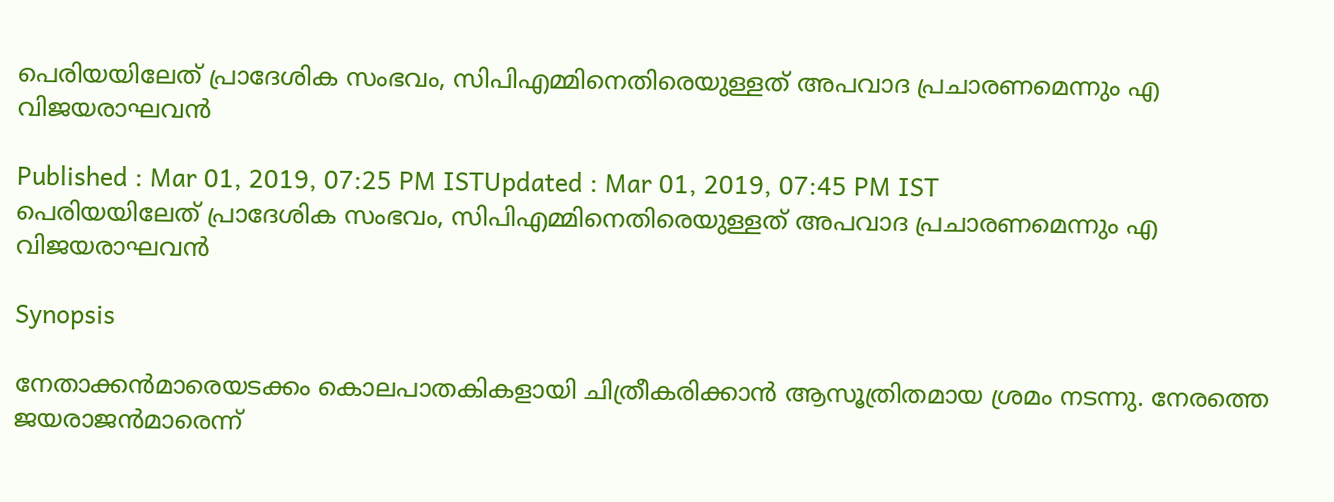പെരിയയിലേത് പ്രാദേശിക സംഭവം, സിപിഎമ്മിനെതിരെയുള്ളത് അപവാദ പ്രചാരണമെന്നും എ വിജയരാഘവന്‍

Published : Mar 01, 2019, 07:25 PM ISTUpdated : Mar 01, 2019, 07:45 PM IST
പെരിയയിലേത് പ്രാദേശിക സംഭവം, സിപിഎമ്മിനെതിരെയുള്ളത് അപവാദ പ്രചാരണമെന്നും എ വിജയരാഘവന്‍

Synopsis

നേതാക്കൻമാരെയടക്കം കൊലപാതകികളായി ചിത്രീകരിക്കാൻ ആസൂത്രിതമായ ശ്രമം നടന്നു. നേരത്തെ ജയരാജൻമാരെന്ന്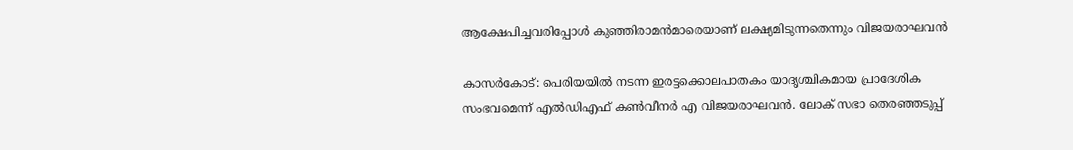ആക്ഷേപിച്ചവരിപ്പോൾ കുഞ്ഞിരാമൻമാരെയാണ് ലക്ഷ്യമിടുന്നതെന്നും വിജയരാഘവന്‍

കാസര്‍കോട്: പെരിയയില്‍ നടന്ന ഇരട്ടക്കൊലപാതകം യാദൃശ്ചികമായ പ്രാദേശിക സംഭവമെന്ന് എല്‍ഡിഎഫ് കണ്‍വീനര്‍ എ വിജയരാഘവന്‍. ലോക് സഭാ തെരഞ്ഞടുപ്പ്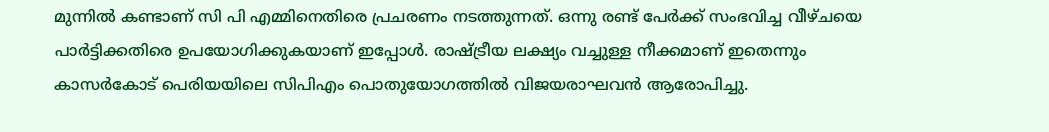മുന്നിൽ കണ്ടാണ് സി പി എമ്മിനെതിരെ പ്രചരണം നടത്തുന്നത്. ഒന്നു രണ്ട് പേർക്ക് സംഭവിച്ച വീഴ്ചയെ പാർട്ടിക്കതിരെ ഉപയോഗിക്കുകയാണ് ഇപ്പോള്‍. രാഷ്ട്രീയ ലക്ഷ്യം വച്ചുള്ള നീക്കമാണ് ഇതെന്നും കാസര്‍കോട് പെരിയയിലെ സിപിഎം പൊതുയോഗത്തില്‍ വിജയരാഘവന്‍ ആരോപിച്ചു.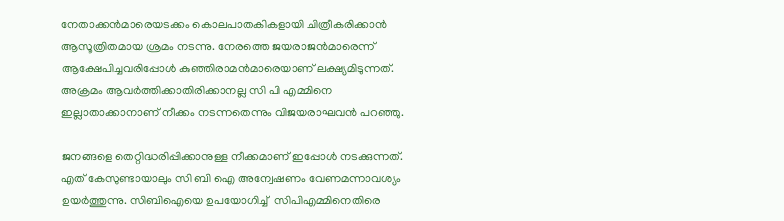നേതാക്കൻമാരെയടക്കം കൊലപാതകികളായി ചിത്രീകരിക്കാൻ ആസൂത്രിതമായ ശ്രമം നടന്നു. നേരത്തെ ജയരാജൻമാരെന്ന് ആക്ഷേപിച്ചവരിപ്പോൾ കുഞ്ഞിരാമൻമാരെയാണ് ലക്ഷ്യമിടുന്നത്. അക്രമം ആവർത്തിക്കാതിരിക്കാനല്ല സി പി എമ്മിനെ ഇല്ലാതാക്കാനാണ് നീക്കം നടന്നതെന്നും വിജയരാഘവന്‍ പറഞ്ഞു.

ജനങ്ങളെ തെറ്റിദ്ധരിപ്പിക്കാനുള്ള നീക്കമാണ് ഇപ്പോൾ നടക്കുന്നത്. എത് കേസുണ്ടായാലും സി ബി ഐ അന്വേഷണം വേണമന്നാവശ്യം ഉയർത്തുന്നു. സിബിഐയെ ഉപയോഗിച്ച്  സിപിഎമ്മിനെതിരെ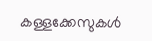കള്ളക്കേസുകൾ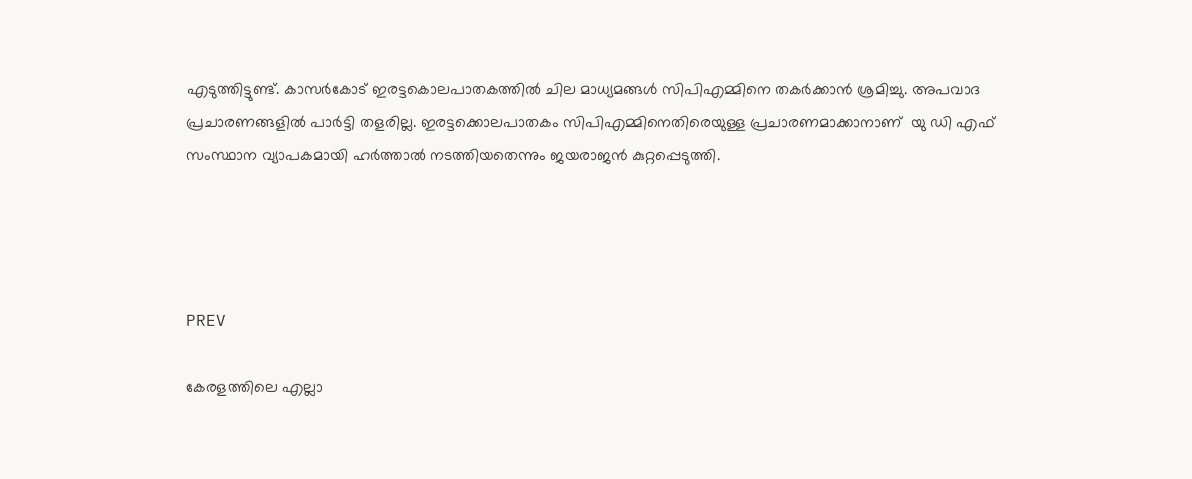എടുത്തിട്ടുണ്ട്. കാസർകോട് ഇരട്ടകൊലപാതകത്തില്‍ ചില മാധ്യമങ്ങൾ സിപിഎമ്മിനെ തകർക്കാൻ ശ്രമിച്ചു. അപവാദ പ്രചാരണങ്ങളില്‍ പാര്‍ട്ടി തളരില്ല. ഇരട്ടക്കൊലപാതകം സിപിഎമ്മിനെതിരെയുള്ള പ്രചാരണമാക്കാനാണ്  യു ഡി എഫ് സംസ്ഥാന വ്യാപകമായി ഹർത്താൽ നടത്തിയതെന്നും ജയരാജന്‍ കുറ്റപ്പെടുത്തി.




PREV

കേരളത്തിലെ എല്ലാ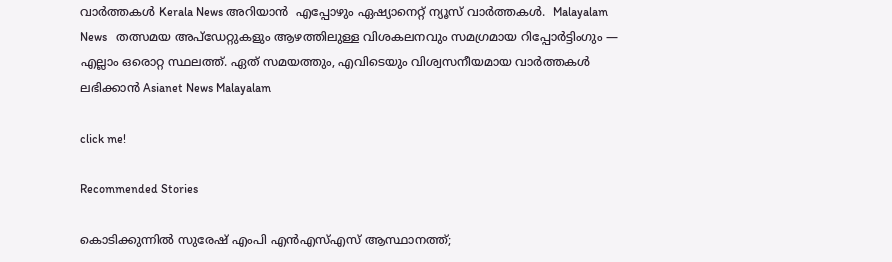വാർത്തകൾ Kerala News അറിയാൻ  എപ്പോഴും ഏഷ്യാനെറ്റ് ന്യൂസ് വാർത്തകൾ.  Malayalam News   തത്സമയ അപ്‌ഡേറ്റുകളും ആഴത്തിലുള്ള വിശകലനവും സമഗ്രമായ റിപ്പോർട്ടിംഗും — എല്ലാം ഒരൊറ്റ സ്ഥലത്ത്. ഏത് സമയത്തും, എവിടെയും വിശ്വസനീയമായ വാർത്തകൾ ലഭിക്കാൻ Asianet News Malayalam

click me!

Recommended Stories

കൊടിക്കുന്നിൽ സുരേഷ് എംപി എൻഎസ്എസ് ആസ്ഥാനത്ത്;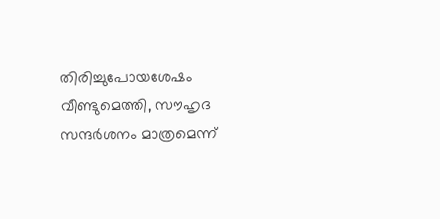തിരിച്ചുപോയശേഷം വീണ്ടുമെത്തി, സൗഹൃദ സന്ദര്‍ശനം മാത്രമെന്ന്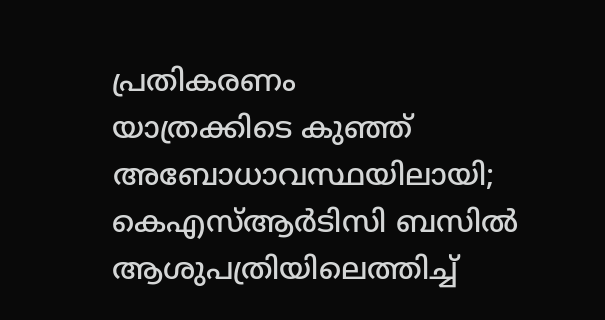പ്രതികരണം
യാത്രക്കിടെ കുഞ്ഞ് അബോധാവസ്ഥയിലായി; കെഎസ്ആര്‍ടിസി ബസിൽ ആശുപത്രിയിലെത്തിച്ച്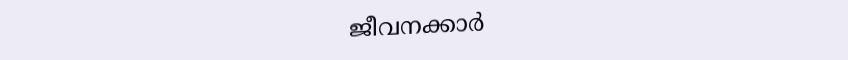ജീവനക്കാര്‍